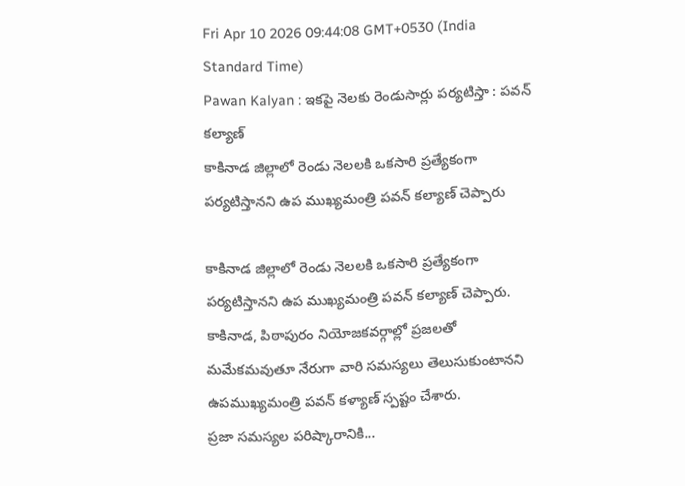Fri Apr 10 2026 09:44:08 GMT+0530 (India Standard Time)
Pawan Kalyan : ఇకపై నెలకు రెండుసార్లు పర్యటిస్తా : పవన్ కల్యాణ్
కాకినాడ జిల్లాలో రెండు నెలలకి ఒకసారి ప్రత్యేకంగా పర్యటిస్తానని ఉప ముఖ్యమంత్రి పవన్ కల్యాణ్ చెప్పారు

కాకినాడ జిల్లాలో రెండు నెలలకి ఒకసారి ప్రత్యేకంగా పర్యటిస్తానని ఉప ముఖ్యమంత్రి పవన్ కల్యాణ్ చెప్పారు. కాకినాడ, పిఠాపురం నియోజకవర్గాల్లో ప్రజలతో మమేకమవుతూ నేరుగా వారి సమస్యలు తెలుసుకుంటానని ఉపముఖ్యమంత్రి పవన్ కళ్యాణ్ స్పష్టం చేశారు.
ప్రజా సమస్యల పరిష్కారానికి...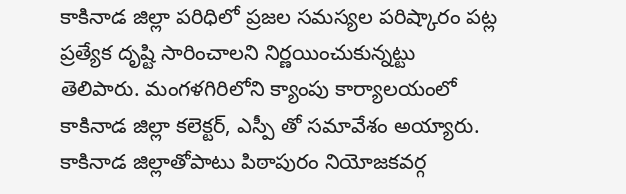కాకినాడ జిల్లా పరిధిలో ప్రజల సమస్యల పరిష్కారం పట్ల ప్రత్యేక దృష్టి సారించాలని నిర్ణయించుకున్నట్టు తెలిపారు. మంగళగిరిలోని క్యాంపు కార్యాలయంలో కాకినాడ జిల్లా కలెక్టర్, ఎస్పీ తో సమావేశం అయ్యారు. కాకినాడ జిల్లాతోపాటు పిఠాపురం నియోజకవర్గ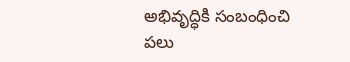అభివృద్ధికి సంబంధించి పలు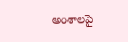అంశాలపై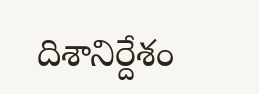దిశానిర్దేశం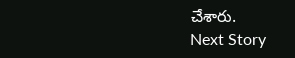చేశారు.
Next Story